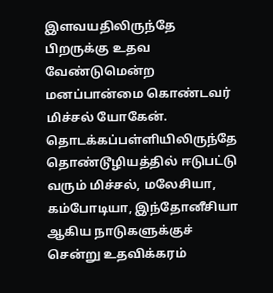இளவயதிலிருந்தே பிறருக்கு உதவ வேண்டுமென்ற மனப்பான்மை கொண்டவர் மிச்சல் யோகேன்.
தொடக்கப்பள்ளியிலிருந்தே தொண்டூழியத்தில் ஈடுபட்டு வரும் மிச்சல், மலேசியா, கம்போடியா, இந்தோனீசியா ஆகிய நாடுகளுக்குச் சென்று உதவிக்கரம்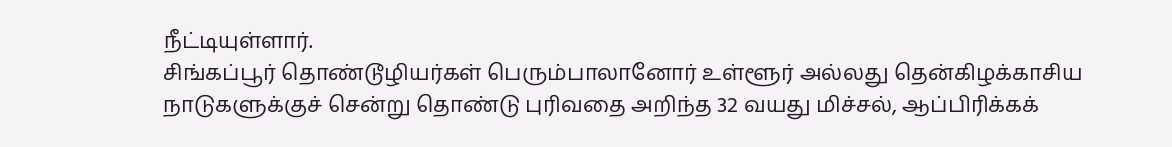நீட்டியுள்ளார்.
சிங்கப்பூர் தொண்டூழியர்கள் பெரும்பாலானோர் உள்ளூர் அல்லது தென்கிழக்காசிய நாடுகளுக்குச் சென்று தொண்டு புரிவதை அறிந்த 32 வயது மிச்சல், ஆப்பிரிக்கக்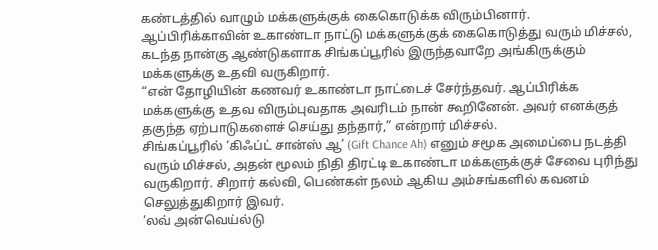கண்டத்தில் வாழும் மக்களுக்குக் கைகொடுக்க விரும்பினார்.
ஆப்பிரிக்காவின் உகாண்டா நாட்டு மக்களுக்குக் கைகொடுத்து வரும் மிச்சல், கடந்த நான்கு ஆண்டுகளாக சிங்கப்பூரில் இருந்தவாறே அங்கிருக்கும் மக்களுக்கு உதவி வருகிறார்.
“என் தோழியின் கணவர் உகாண்டா நாட்டைச் சேர்ந்தவர். ஆப்பிரிக்க மக்களுக்கு உதவ விரும்புவதாக அவரிடம் நான் கூறினேன். அவர் எனக்குத் தகுந்த ஏற்பாடுகளைச் செய்து தந்தார்,” என்றார் மிச்சல்.
சிங்கப்பூரில் ‘கிஃப்ட் சான்ஸ் ஆ’ (Gift Chance Ah) எனும் சமூக அமைப்பை நடத்தி வரும் மிச்சல், அதன் மூலம் நிதி திரட்டி உகாண்டா மக்களுக்குச் சேவை புரிந்து வருகிறார். சிறார் கல்வி, பெண்கள் நலம் ஆகிய அம்சங்களில் கவனம் செலுத்துகிறார் இவர்.
‘லவ் அன்வெய்ல்டு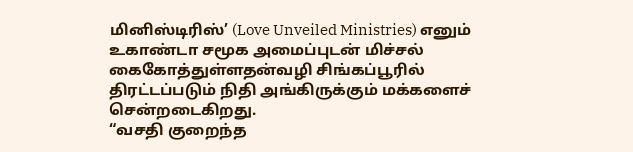மினிஸ்டிரிஸ்’ (Love Unveiled Ministries) எனும் உகாண்டா சமூக அமைப்புடன் மிச்சல் கைகோத்துள்ளதன்வழி சிங்கப்பூரில் திரட்டப்படும் நிதி அங்கிருக்கும் மக்களைச் சென்றடைகிறது.
“வசதி குறைந்த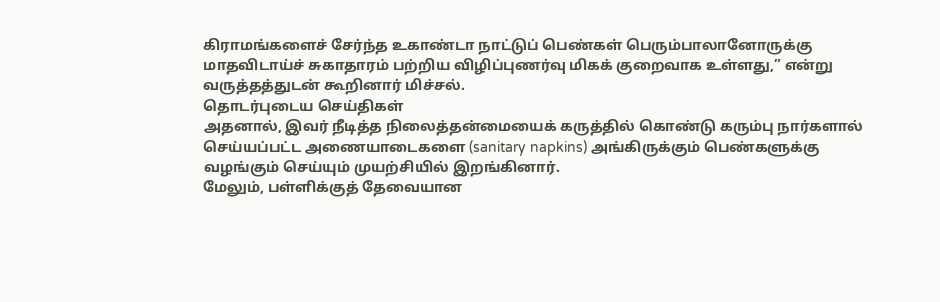கிராமங்களைச் சேர்ந்த உகாண்டா நாட்டுப் பெண்கள் பெரும்பாலானோருக்கு மாதவிடாய்ச் சுகாதாரம் பற்றிய விழிப்புணர்வு மிகக் குறைவாக உள்ளது,” என்று வருத்தத்துடன் கூறினார் மிச்சல்.
தொடர்புடைய செய்திகள்
அதனால், இவர் நீடித்த நிலைத்தன்மையைக் கருத்தில் கொண்டு கரும்பு நார்களால் செய்யப்பட்ட அணையாடைகளை (sanitary napkins) அங்கிருக்கும் பெண்களுக்கு வழங்கும் செய்யும் முயற்சியில் இறங்கினார்.
மேலும், பள்ளிக்குத் தேவையான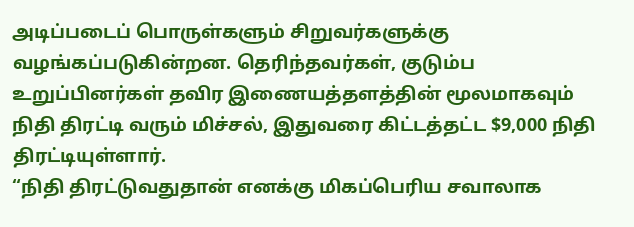அடிப்படைப் பொருள்களும் சிறுவர்களுக்கு வழங்கப்படுகின்றன. தெரிந்தவர்கள், குடும்ப உறுப்பினர்கள் தவிர இணையத்தளத்தின் மூலமாகவும் நிதி திரட்டி வரும் மிச்சல், இதுவரை கிட்டத்தட்ட $9,000 நிதி திரட்டியுள்ளார்.
“நிதி திரட்டுவதுதான் எனக்கு மிகப்பெரிய சவாலாக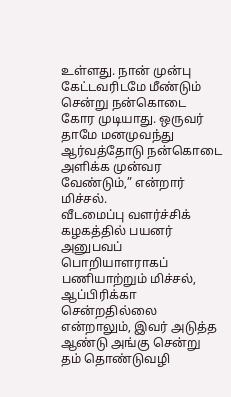உள்ளது. நான் முன்பு கேட்டவரிடமே மீண்டும் சென்று நன்கொடை கோர முடியாது. ஒருவர் தாமே மனமுவந்து ஆர்வத்தோடு நன்கொடை அளிக்க முன்வர வேண்டும்,” என்றார் மிச்சல்.
வீடமைப்பு வளர்ச்சிக் கழகத்தில் பயனர் அனுபவப் பொறியாளராகப் பணியாற்றும் மிச்சல், ஆப்பிரிக்கா சென்றதில்லை என்றாலும், இவர் அடுத்த ஆண்டு அங்கு சென்று தம் தொண்டுவழி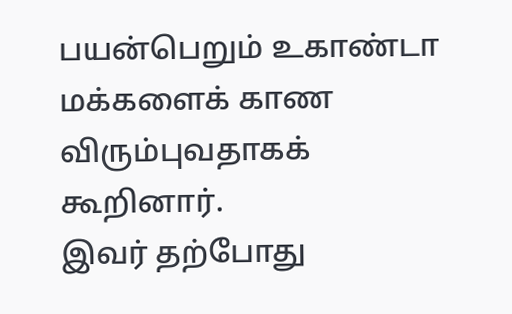பயன்பெறும் உகாண்டா மக்களைக் காண விரும்புவதாகக் கூறினார்.
இவர் தற்போது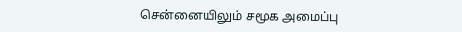சென்னையிலும் சமூக அமைப்பு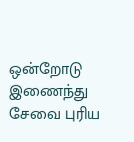ஒன்றோடு இணைந்து சேவை புரிய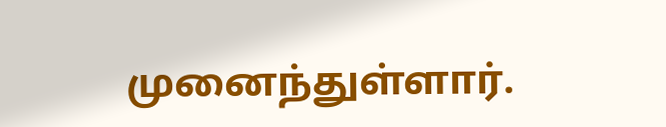முனைந்துள்ளார்.